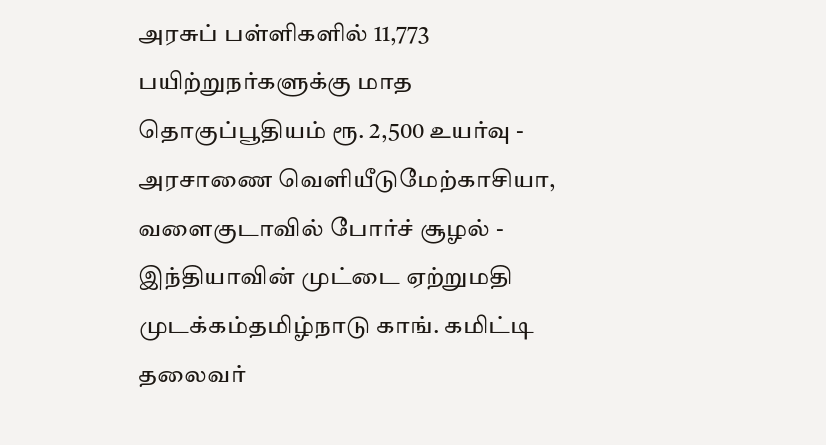அரசுப் பள்ளிகளில் 11,773 பயிற்றுநர்களுக்கு மாத தொகுப்பூதியம் ரூ. 2,500 உயர்வு - அரசாணை வெளியீடுமேற்காசியா, வளைகுடாவில் போர்ச் சூழல் - இந்தியாவின் முட்டை ஏற்றுமதி முடக்கம்தமிழ்நாடு காங். கமிட்டி தலைவர்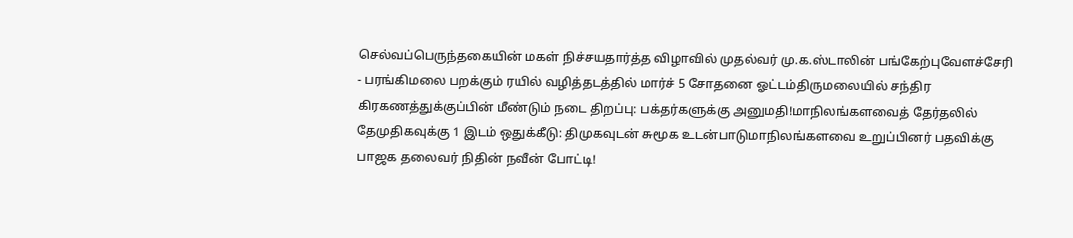செல்வப்பெருந்தகையின் மகள் நிச்சயதார்த்த விழாவில் முதல்வர் மு.க.ஸ்டாலின் பங்கேற்புவேளச்சேரி - பரங்கிமலை பறக்கும் ரயில் வழித்தடத்தில் மார்ச் 5 சோதனை ஓட்டம்திருமலையில் சந்திர கிரகணத்துக்குப்பின் மீண்டும் நடை திறப்பு: பக்தர்களுக்கு அனுமதி!மாநிலங்களவைத் தேர்தலில் தேமுதிகவுக்கு 1 இடம் ஒதுக்கீடு: திமுகவுடன் சுமூக உடன்பாடுமாநிலங்களவை உறுப்பினர் பதவிக்கு பாஜக தலைவர் நிதின் நவீன் போட்டி!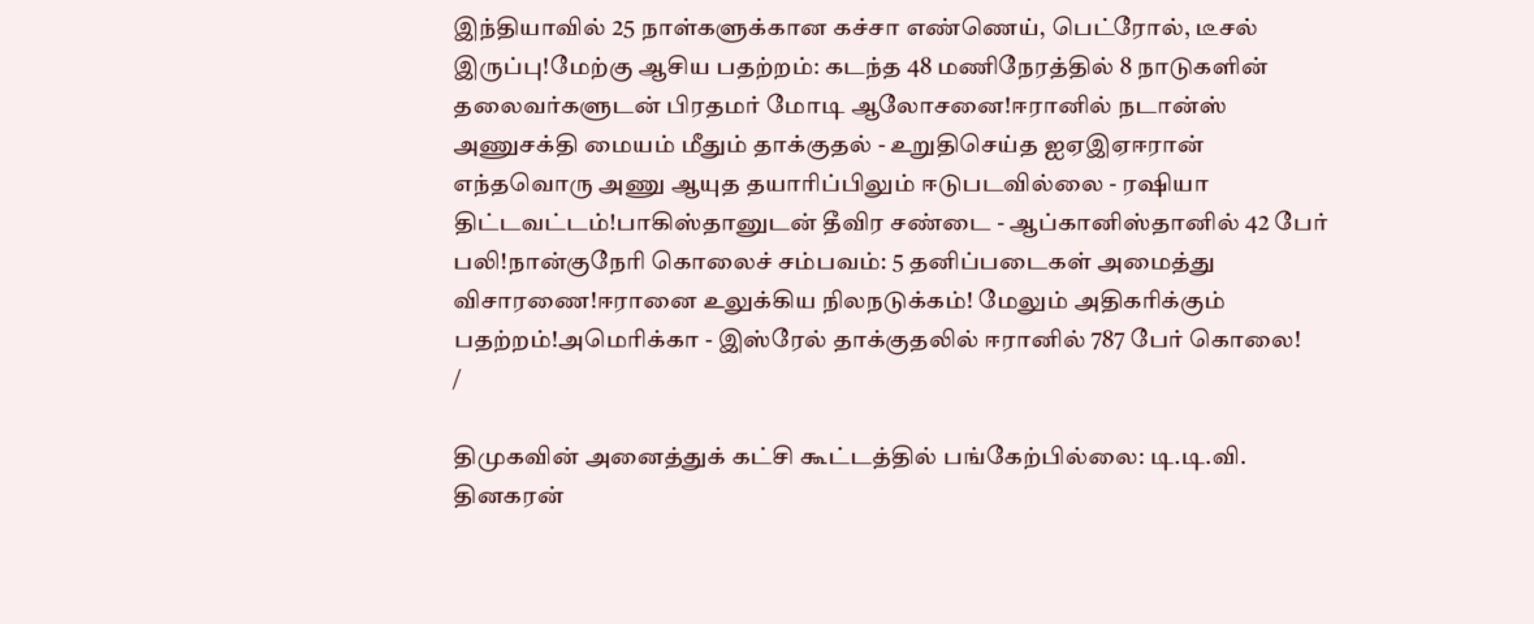இந்தியாவில் 25 நாள்களுக்கான கச்சா எண்ணெய், பெட்ரோல், டீசல் இருப்பு!மேற்கு ஆசிய பதற்றம்: கடந்த 48 மணிநேரத்தில் 8 நாடுகளின் தலைவர்களுடன் பிரதமர் மோடி ஆலோசனை!ஈரானில் நடான்ஸ் அணுசக்தி மையம் மீதும் தாக்குதல் - உறுதிசெய்த ஐஏஇஏஈரான் எந்தவொரு அணு ஆயுத தயாரிப்பிலும் ஈடுபடவில்லை - ரஷியா திட்டவட்டம்!பாகிஸ்தானுடன் தீவிர சண்டை - ஆப்கானிஸ்தானில் 42 பேர் பலி!நான்குநேரி கொலைச் சம்பவம்: 5 தனிப்படைகள் அமைத்து விசாரணை!ஈரானை உலுக்கிய நிலநடுக்கம்! மேலும் அதிகரிக்கும் பதற்றம்!அமெரிக்கா - இஸ்ரேல் தாக்குதலில் ஈரானில் 787 பேர் கொலை!
/

திமுகவின் அனைத்துக் கட்சி கூட்டத்தில் பங்கேற்பில்லை: டி.டி.வி. தினகரன்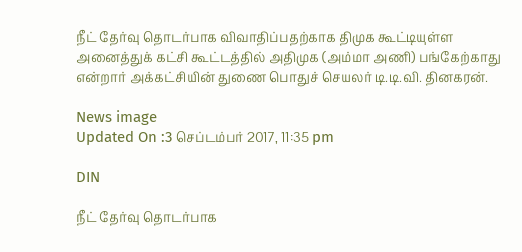நீட் தேர்வு தொடர்பாக விவாதிப்பதற்காக திமுக கூட்டியுள்ள அனைத்துக் கட்சி கூட்டத்தில் அதிமுக (அம்மா அணி) பங்கேற்காது என்றார் அக்கட்சியின் துணை பொதுச் செயலர் டி.டி.வி. தினகரன்.

News image
Updated On :3 செப்டம்பர் 2017, 11:35 pm

DIN

நீட் தேர்வு தொடர்பாக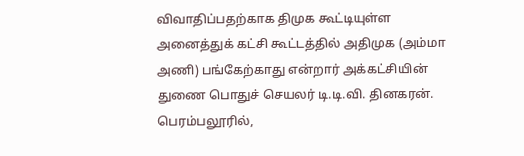விவாதிப்பதற்காக திமுக கூட்டியுள்ள அனைத்துக் கட்சி கூட்டத்தில் அதிமுக (அம்மா அணி) பங்கேற்காது என்றார் அக்கட்சியின் துணை பொதுச் செயலர் டி.டி.வி. தினகரன்.
பெரம்பலூரில்,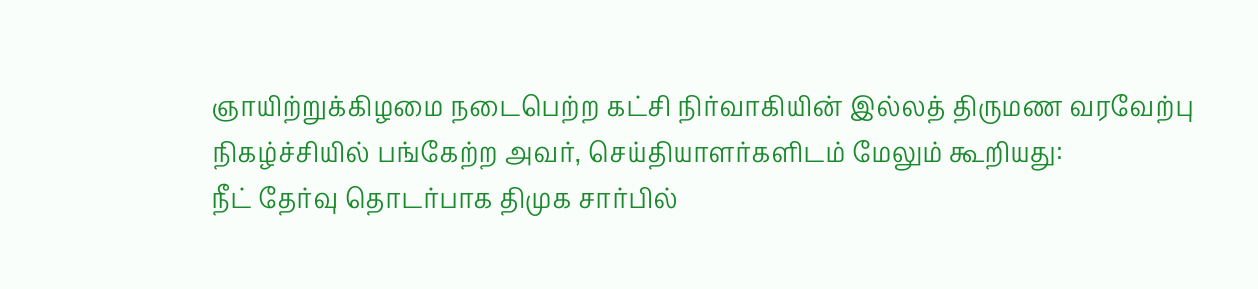ஞாயிற்றுக்கிழமை நடைபெற்ற கட்சி நிர்வாகியின் இல்லத் திருமண வரவேற்பு நிகழ்ச்சியில் பங்கேற்ற அவர், செய்தியாளர்களிடம் மேலும் கூறியது:
நீட் தேர்வு தொடர்பாக திமுக சார்பில்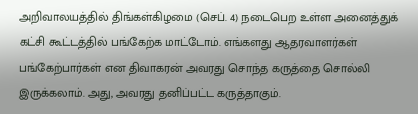அறிவாலயத்தில் திங்கள்கிழமை (செப். 4) நடைபெற உள்ள அனைத்துக் கட்சி கூட்டத்தில் பங்கேற்க மாட்டோம். எங்களது ஆதரவாளர்கள் பங்கேற்பார்கள் என திவாகரன் அவரது சொந்த கருத்தை சொல்லி இருக்கலாம். அது, அவரது தனிப்பட்ட கருத்தாகும்.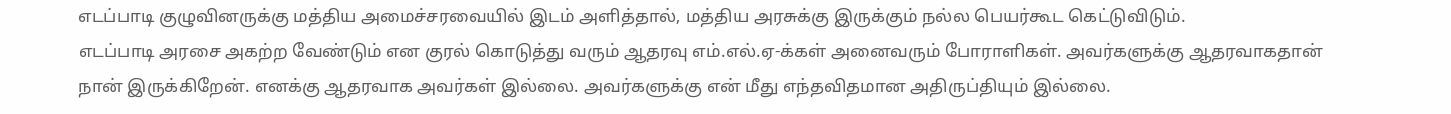எடப்பாடி குழுவினருக்கு மத்திய அமைச்சரவையில் இடம் அளித்தால், மத்திய அரசுக்கு இருக்கும் நல்ல பெயர்கூட கெட்டுவிடும்.
எடப்பாடி அரசை அகற்ற வேண்டும் என குரல் கொடுத்து வரும் ஆதரவு எம்.எல்.ஏ-க்கள் அனைவரும் போராளிகள். அவர்களுக்கு ஆதரவாகதான் நான் இருக்கிறேன். எனக்கு ஆதரவாக அவர்கள் இல்லை. அவர்களுக்கு என் மீது எந்தவிதமான அதிருப்தியும் இல்லை.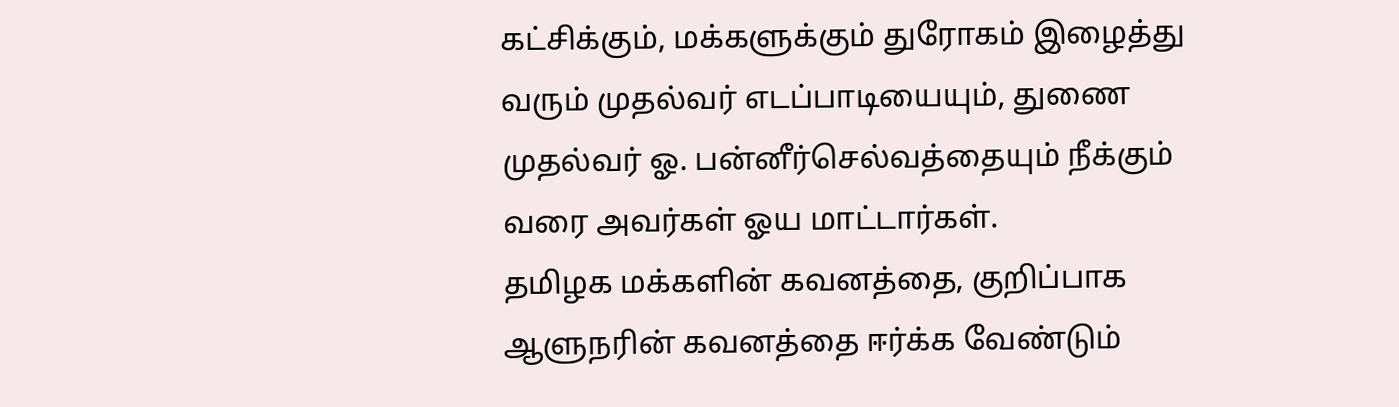கட்சிக்கும், மக்களுக்கும் துரோகம் இழைத்து வரும் முதல்வர் எடப்பாடியையும், துணை முதல்வர் ஓ. பன்னீர்செல்வத்தையும் நீக்கும் வரை அவர்கள் ஓய மாட்டார்கள்.
தமிழக மக்களின் கவனத்தை, குறிப்பாக ஆளுநரின் கவனத்தை ஈர்க்க வேண்டும்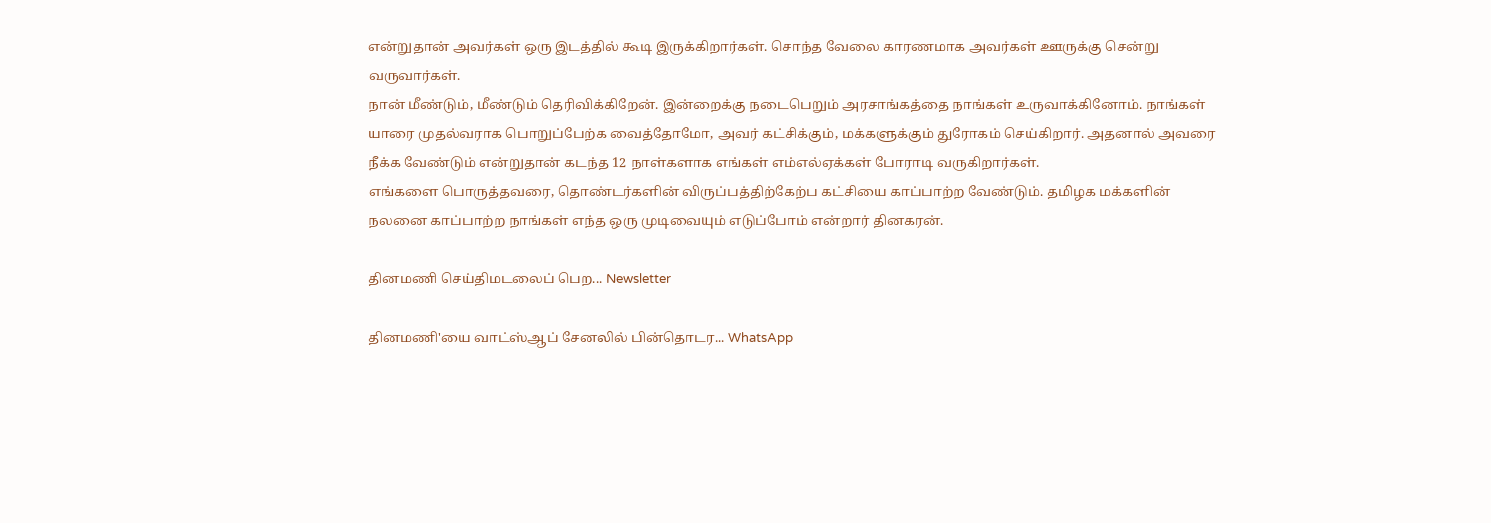என்றுதான் அவர்கள் ஒரு இடத்தில் கூடி இருக்கிறார்கள். சொந்த வேலை காரணமாக அவர்கள் ஊருக்கு சென்று வருவார்கள்.
நான் மீண்டும், மீண்டும் தெரிவிக்கிறேன். இன்றைக்கு நடைபெறும் அரசாங்கத்தை நாங்கள் உருவாக்கினோம். நாங்கள் யாரை முதல்வராக பொறுப்பேற்க வைத்தோமோ, அவர் கட்சிக்கும், மக்களுக்கும் துரோகம் செய்கிறார். அதனால் அவரை நீக்க வேண்டும் என்றுதான் கடந்த 12 நாள்களாக எங்கள் எம்எல்ஏக்கள் போராடி வருகிறார்கள்.
எங்களை பொருத்தவரை, தொண்டர்களின் விருப்பத்திற்கேற்ப கட்சியை காப்பாற்ற வேண்டும். தமிழக மக்களின் நலனை காப்பாற்ற நாங்கள் எந்த ஒரு முடிவையும் எடுப்போம் என்றார் தினகரன்.

தினமணி செய்திமடலைப் பெற... Newsletter

தினமணி'யை வாட்ஸ்ஆப் சேனலில் பின்தொடர... WhatsApp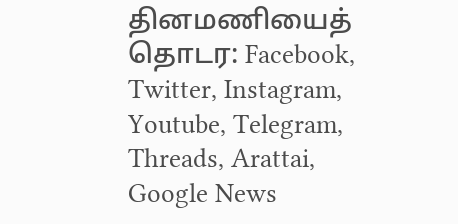தினமணியைத் தொடர: Facebook, Twitter, Instagram, Youtube, Telegram, Threads, Arattai, Google News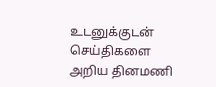உடனுக்குடன் செய்திகளை அறிய தினமணி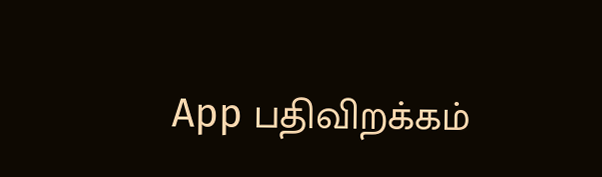App பதிவிறக்கம்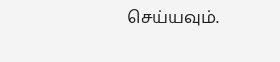செய்யவும்.